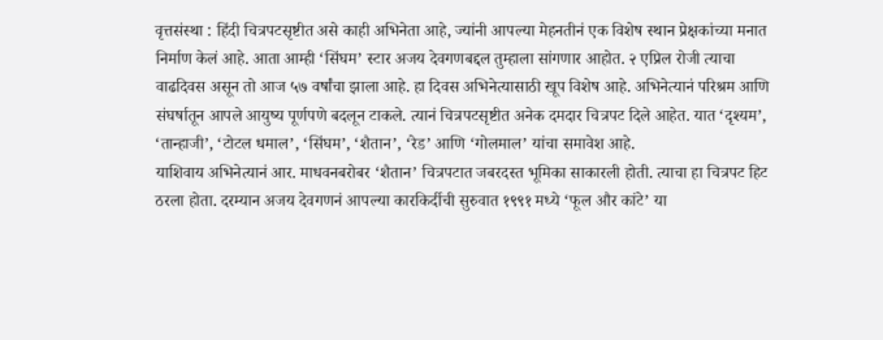वृत्तसंस्था : हिंदी चित्रपटसृष्टीत असे काही अभिनेता आहे, ज्यांनी आपल्या मेहनतीनं एक विशेष स्थान प्रेक्षकांच्या मनात निर्माण केलं आहे. आता आम्ही ‘सिंघम’ स्टार अजय देवगणबद्दल तुम्हाला सांगणार आहोत. २ एप्रिल रोजी त्याचा वाढदिवस असून तो आज ५७ वर्षांचा झाला आहे. हा दिवस अभिनेत्यासाठी खूप विशेष आहे. अभिनेत्यानं परिश्रम आणि संघर्षातून आपले आयुष्य पूर्णपणे बदलून टाकले. त्यानं चित्रपटसृष्टीत अनेक दमदार चित्रपट दिले आहेत. यात ‘दृश्यम’, ‘तान्हाजी’, ‘टोटल धमाल’, ‘सिंघम’, ‘शैतान’, ‘रेड’ आणि ‘गोलमाल’ यांचा समावेश आहे.
याशिवाय अभिनेत्यानं आर. माधवनबरोबर ‘शैतान’ चित्रपटात जबरदस्त भूमिका साकारली होती. त्याचा हा चित्रपट हिट ठरला होता. दरम्यान अजय देवगणनं आपल्या कारकिर्दीची सुरुवात १९९१ मध्ये ‘फूल और कांटे’ या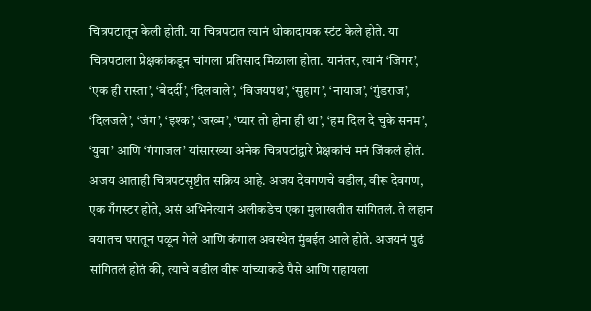चित्रपटातून केली होती. या चित्रपटात त्यानं धोकादायक स्टंट केले होते. या चित्रपटाला प्रेक्षकांकडून चांगला प्रतिसाद मिळाला होता. यानंतर, त्यानं ‘जिगर’, ‘एक ही रास्ता’, ‘बेदर्दी’, ‘दिलवाले’, ‘विजयपथ’, ‘सुहाग’, ‘नायाज’, ‘गुंडराज’, ‘दिलजले’, ‘जंग’, ‘इश्क’, ‘जख्म’, ‘प्यार तो होना ही था’, ‘हम दिल दे चुके सनम’, ‘युवा’ आणि ‘गंगाजल’ यांसारख्या अनेक चित्रपटांद्वारे प्रेक्षकांचं मनं जिंकलं होतं. अजय आताही चित्रपटसृष्टीत सक्रिय आहे. अजय देवगणचे वडील, वीरू देवगण, एक गँगस्टर होते, असं अभिनेत्यानं अलीकडेच एका मुलाखतीत सांगितलं. ते लहान वयातच घरातून पळून गेले आणि कंगाल अवस्थेत मुंबईत आले होते. अजयनं पुढं सांगितलं होतं की, त्याचे वडील वीरू यांच्याकडे पैसे आणि राहायला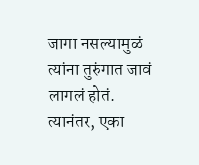जागा नसल्यामुळं त्यांना तुरुंगात जावं लागलं होतं. त्यानंतर, एका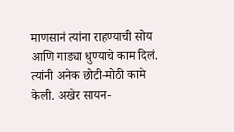माणसानं त्यांना राहण्याची सोय आणि गाड्या धुण्याचे काम दिलं. त्यांनी अनेक छोटी-मोठी कामे केली. अखेर सायन-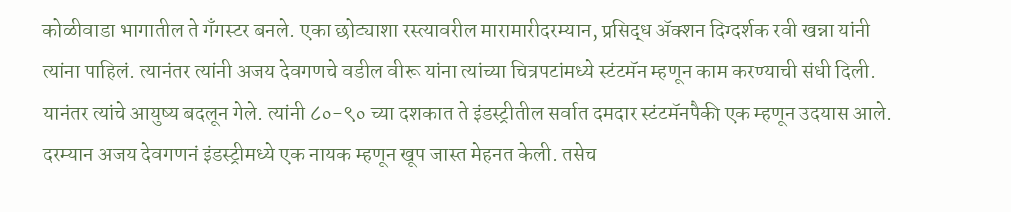कोळीवाडा भागातील ते गँगस्टर बनले. एका छोट्याशा रस्त्यावरील मारामारीदरम्यान, प्रसिद्ध ॲक्शन दिग्दर्शक रवी खन्ना यांनी त्यांना पाहिलं. त्यानंतर त्यांनी अजय देवगणचे वडील वीरू यांना त्यांच्या चित्रपटांमध्ये स्टंटमॅन म्हणून काम करण्याची संधी दिली. यानंतर त्यांचे आयुष्य बदलून गेले. त्यांनी ८०-९० च्या दशकात ते इंडस्ट्रीतील सर्वात दमदार स्टंटमॅनपैकी एक म्हणून उदयास आले. दरम्यान अजय देवगणनं इंडस्ट्रीमध्ये एक नायक म्हणून खूप जास्त मेहनत केली. तसेच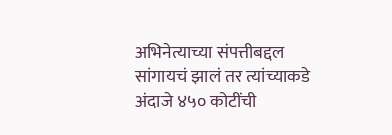अभिनेत्याच्या संपत्तीबद्दल सांगायचं झालं तर त्यांच्याकडे अंदाजे ४५० कोटींची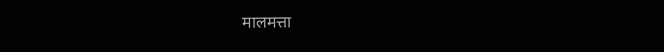मालमत्ता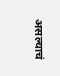असल्याचं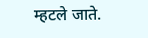म्हटले जाते.